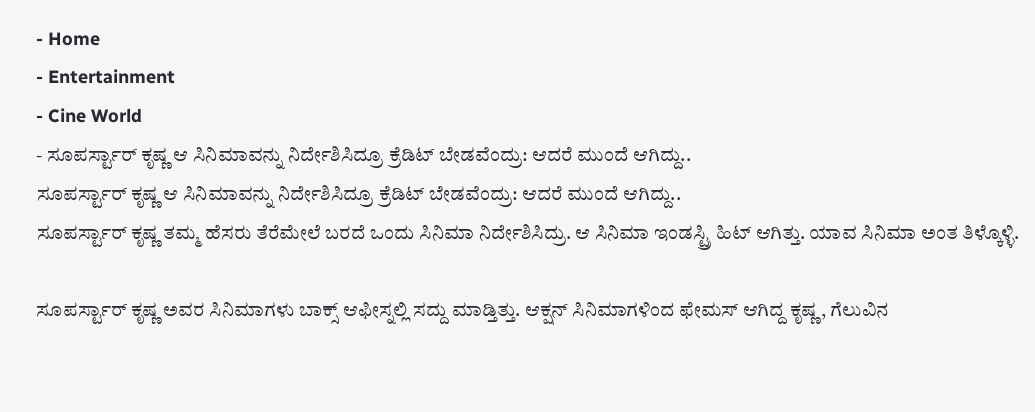- Home
- Entertainment
- Cine World
- ಸೂಪರ್ಸ್ಟಾರ್ ಕೃಷ್ಣ ಆ ಸಿನಿಮಾವನ್ನು ನಿರ್ದೇಶಿಸಿದ್ರೂ ಕ್ರೆಡಿಟ್ ಬೇಡವೆಂದ್ರು: ಆದರೆ ಮುಂದೆ ಆಗಿದ್ದು..
ಸೂಪರ್ಸ್ಟಾರ್ ಕೃಷ್ಣ ಆ ಸಿನಿಮಾವನ್ನು ನಿರ್ದೇಶಿಸಿದ್ರೂ ಕ್ರೆಡಿಟ್ ಬೇಡವೆಂದ್ರು: ಆದರೆ ಮುಂದೆ ಆಗಿದ್ದು..
ಸೂಪರ್ಸ್ಟಾರ್ ಕೃಷ್ಣ ತಮ್ಮ ಹೆಸರು ತೆರೆಮೇಲೆ ಬರದೆ ಒಂದು ಸಿನಿಮಾ ನಿರ್ದೇಶಿಸಿದ್ರು. ಆ ಸಿನಿಮಾ ಇಂಡಸ್ಟ್ರಿ ಹಿಟ್ ಆಗಿತ್ತು. ಯಾವ ಸಿನಿಮಾ ಅಂತ ತಿಳ್ಕೊಳ್ಳಿ.

ಸೂಪರ್ಸ್ಟಾರ್ ಕೃಷ್ಣ ಅವರ ಸಿನಿಮಾಗಳು ಬಾಕ್ಸ್ ಆಫೀಸ್ನಲ್ಲಿ ಸದ್ದು ಮಾಡ್ತಿತ್ತು. ಆಕ್ಷನ್ ಸಿನಿಮಾಗಳಿಂದ ಫೇಮಸ್ ಆಗಿದ್ದ ಕೃಷ್ಣ, ಗೆಲುವಿನ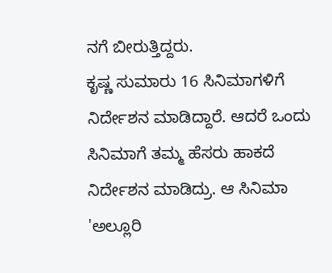ನಗೆ ಬೀರುತ್ತಿದ್ದರು.
ಕೃಷ್ಣ ಸುಮಾರು 16 ಸಿನಿಮಾಗಳಿಗೆ ನಿರ್ದೇಶನ ಮಾಡಿದ್ದಾರೆ. ಆದರೆ ಒಂದು ಸಿನಿಮಾಗೆ ತಮ್ಮ ಹೆಸರು ಹಾಕದೆ ನಿರ್ದೇಶನ ಮಾಡಿದ್ರು. ಆ ಸಿನಿಮಾ 'ಅಲ್ಲೂರಿ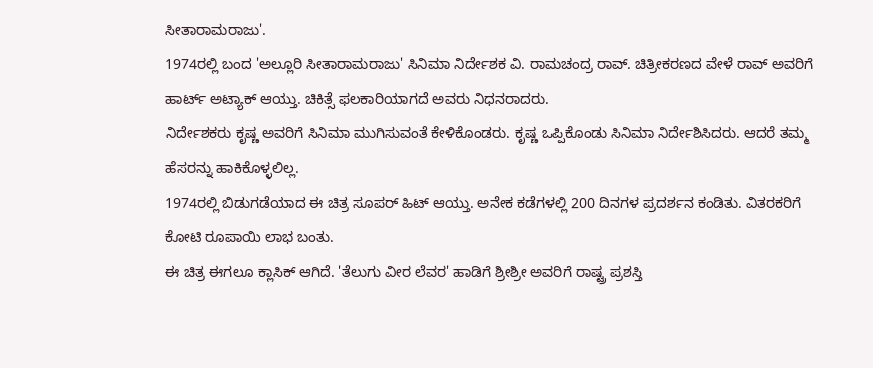ಸೀತಾರಾಮರಾಜು'.
1974ರಲ್ಲಿ ಬಂದ 'ಅಲ್ಲೂರಿ ಸೀತಾರಾಮರಾಜು' ಸಿನಿಮಾ ನಿರ್ದೇಶಕ ವಿ. ರಾಮಚಂದ್ರ ರಾವ್. ಚಿತ್ರೀಕರಣದ ವೇಳೆ ರಾವ್ ಅವರಿಗೆ ಹಾರ್ಟ್ ಅಟ್ಯಾಕ್ ಆಯ್ತು. ಚಿಕಿತ್ಸೆ ಫಲಕಾರಿಯಾಗದೆ ಅವರು ನಿಧನರಾದರು.
ನಿರ್ದೇಶಕರು ಕೃಷ್ಣ ಅವರಿಗೆ ಸಿನಿಮಾ ಮುಗಿಸುವಂತೆ ಕೇಳಿಕೊಂಡರು. ಕೃಷ್ಣ ಒಪ್ಪಿಕೊಂಡು ಸಿನಿಮಾ ನಿರ್ದೇಶಿಸಿದರು. ಆದರೆ ತಮ್ಮ ಹೆಸರನ್ನು ಹಾಕಿಕೊಳ್ಳಲಿಲ್ಲ.
1974ರಲ್ಲಿ ಬಿಡುಗಡೆಯಾದ ಈ ಚಿತ್ರ ಸೂಪರ್ ಹಿಟ್ ಆಯ್ತು. ಅನೇಕ ಕಡೆಗಳಲ್ಲಿ 200 ದಿನಗಳ ಪ್ರದರ್ಶನ ಕಂಡಿತು. ವಿತರಕರಿಗೆ ಕೋಟಿ ರೂಪಾಯಿ ಲಾಭ ಬಂತು.
ಈ ಚಿತ್ರ ಈಗಲೂ ಕ್ಲಾಸಿಕ್ ಆಗಿದೆ. 'ತೆಲುಗು ವೀರ ಲೆವರ' ಹಾಡಿಗೆ ಶ್ರೀಶ್ರೀ ಅವರಿಗೆ ರಾಷ್ಟ್ರ ಪ್ರಶಸ್ತಿ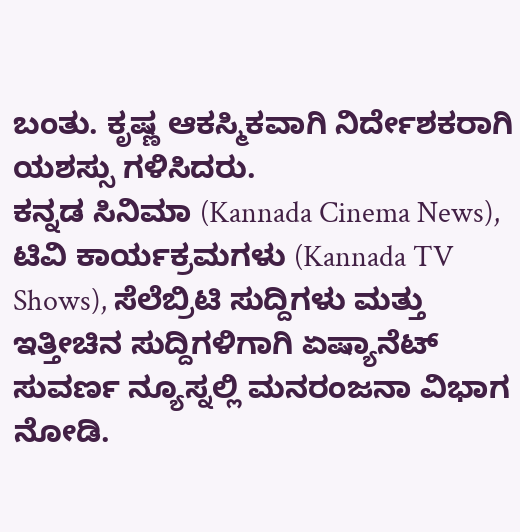ಬಂತು. ಕೃಷ್ಣ ಆಕಸ್ಮಿಕವಾಗಿ ನಿರ್ದೇಶಕರಾಗಿ ಯಶಸ್ಸು ಗಳಿಸಿದರು.
ಕನ್ನಡ ಸಿನಿಮಾ (Kannada Cinema News), ಟಿವಿ ಕಾರ್ಯಕ್ರಮಗಳು (Kannada TV Shows), ಸೆಲೆಬ್ರಿಟಿ ಸುದ್ದಿಗಳು ಮತ್ತು ಇತ್ತೀಚಿನ ಸುದ್ದಿಗಳಿಗಾಗಿ ಏಷ್ಯಾನೆಟ್ ಸುವರ್ಣ ನ್ಯೂಸ್ನಲ್ಲಿ ಮನರಂಜನಾ ವಿಭಾಗ ನೋಡಿ.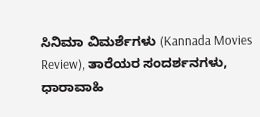ಸಿನಿಮಾ ವಿಮರ್ಶೆಗಳು (Kannada Movies Review), ತಾರೆಯರ ಸಂದರ್ಶನಗಳು, ಧಾರಾವಾಹಿ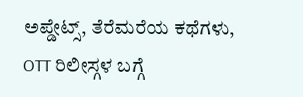ಅಪ್ಡೇಟ್ಸ್, ತೆರೆಮರೆಯ ಕಥೆಗಳು, OTT ರಿಲೀಸ್ಗಳ ಬಗ್ಗೆ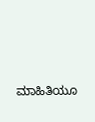ಮಾಹಿತಿಯೂ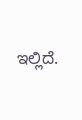ಇಲ್ಲಿದೆ.